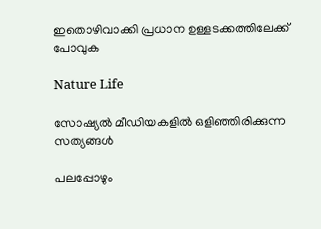ഇതൊഴിവാക്കി പ്രധാന ഉള്ളടക്കത്തിലേക്ക് പോവുക

Nature Life

സോഷ്യൽ മീഡിയകളിൽ ഒളിഞ്ഞിരിക്കുന്ന സത്യങ്ങൾ

പലപ്പോഴും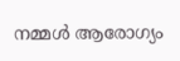നമ്മൾ ആരോഗ്യം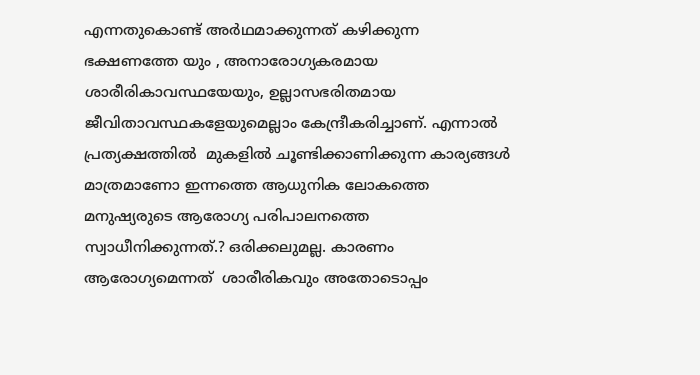എന്നതുകൊണ്ട് അർഥമാക്കുന്നത് കഴിക്കുന്ന ഭക്ഷണത്തേ യും , അനാരോഗ്യകരമായ ശാരീരികാവസ്ഥയേയും, ഉല്ലാസഭരിതമായ ജീവിതാവസ്ഥകളേയുമെല്ലാം കേന്ദ്രീകരിച്ചാണ്. എന്നാൽ പ്രത്യക്ഷത്തിൽ  മുകളിൽ ചൂണ്ടിക്കാണിക്കുന്ന കാര്യങ്ങൾ മാത്രമാണോ ഇന്നത്തെ ആധുനിക ലോകത്തെ മനുഷ്യരുടെ ആരോഗ്യ പരിപാലനത്തെ സ്വാധീനിക്കുന്നത്.? ഒരിക്കലുമല്ല. കാരണം ആരോഗ്യമെന്നത്  ശാരീരികവും അതോടൊപ്പം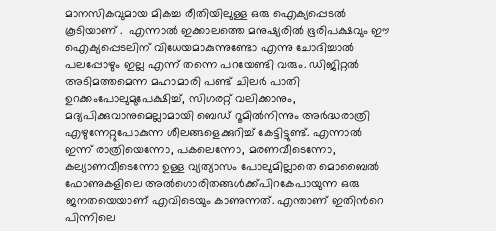മാനസികവുമായ മികച്ച രീതിയിലുള്ള ഒരു ഐക്യപ്പെടൽ കൂടിയാണ് .  എന്നാൽ ഇക്കാലത്തെ മനുഷ്യരിൽ ഭൂരിപക്ഷവും ഈ ഐക്യപ്പെടലിന് വിധേയമാകുന്നുണ്ടോ എന്നു ചോദിച്ചാൽ പലപ്പോഴും ഇല്ല എന്ന് തന്നെ പറയേണ്ടി വരും. ഡിജിറ്റൽ അടിമത്തമെന്ന മഹാമാരി പണ്ട് ചിലർ പാതി ഉറക്കംപോലുമുപേക്ഷിച്ച്, സിഗരറ്റ് വലിക്കാനും, മദ്യപിക്കുവാനുമെല്ലാമായി ബെഡ് റൂമിൽനിന്നും അർദ്ധരാത്രി എഴുന്നേറ്റുപോകുന്ന ശീലങ്ങളെക്കുറിച്ച് കേട്ടിട്ടുണ്ട്. എന്നാൽ ഇന്ന് രാത്രിയെന്നോ, പകലെന്നോ, മരണവീടെന്നോ, കല്യാണവീടെന്നോ ഉള്ള വ്യത്യാസം പോലുമില്ലാതെ മൊബൈൽ ഫോണുകളിലെ അൽഗൊരിതങ്ങൾക്ക്പിറകേപായുന്ന ഒരു ജനതയെയാണ് എവിടെയും കാണുന്നത്. എന്താണ് ഇതിൻറെ പിന്നിലെ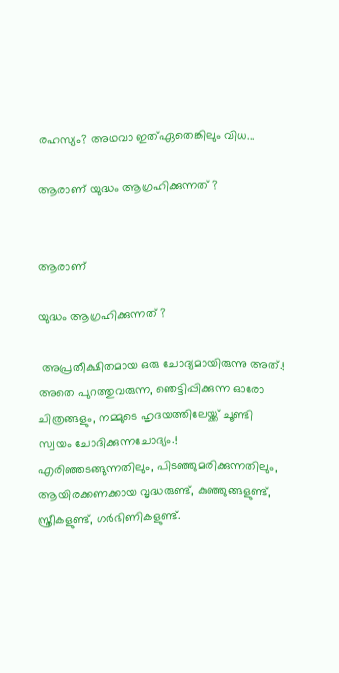രഹസ്യം? അഥവാ ഇത്ഏതെങ്കിലും വിധ...

ആരാണ് യുദ്ധം ആഗ്രഹിക്കുന്നത് ?


ആരാണ്

യുദ്ധം ആഗ്രഹിക്കുന്നത് ?

 അപ്രതീക്ഷിതമായ ഒരു ചോദ്യമായിരുന്നു അത്.! അതെ പുറത്തുവരുന്ന, ഞെട്ടിപ്പിക്കുന്ന ഓരോ ചിത്രങ്ങളും, നമ്മുടെ ഹൃദയത്തിലേയ്ക്ക് ചൂണ്ടി സ്വയം ചോദിക്കുന്നചോദ്യം.! എരിഞ്ഞടങ്ങുന്നതിലും, പിടഞ്ഞുമരിക്കുന്നതിലും, ആയിരക്കണക്കായ വൃദ്ധരുണ്ട്, കുഞ്ഞുങ്ങളുണ്ട്, സ്ത്രീകളുണ്ട്, ഗർഭിണികളുണ്ട്.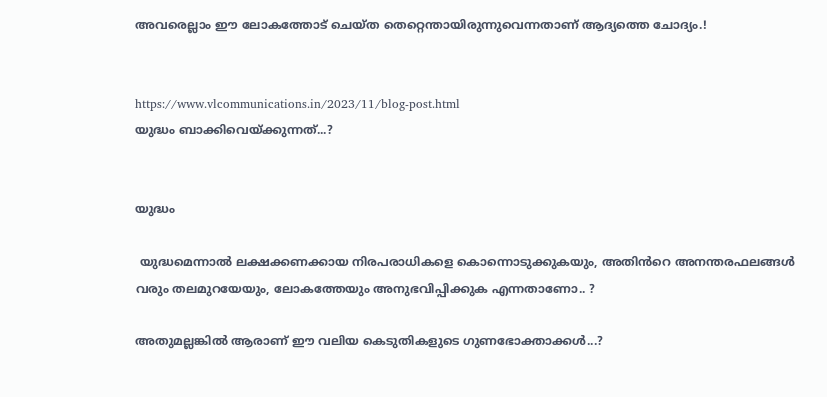അവരെല്ലാം ഈ ലോകത്തോട് ചെയ്ത തെറ്റെന്തായിരുന്നുവെന്നതാണ് ആദ്യത്തെ ചോദ്യം.!


https://www.vlcommunications.in/2023/11/blog-post.html
യുദ്ധം ബാക്കിവെയ്ക്കുന്നത്...?


യുദ്ധം

 യുദ്ധമെന്നാൽ ലക്ഷക്കണക്കായ നിരപരാധികളെ കൊന്നൊടുക്കുകയും, അതിൻറെ അനന്തരഫലങ്ങൾ വരും തലമുറയേയും, ലോകത്തേയും അനുഭവിപ്പിക്കുക എന്നതാണോ.. ?

അതുമല്ലങ്കിൽ ആരാണ് ഈ വലിയ കെടുതികളുടെ ഗുണഭോക്താക്കൾ...?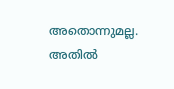അതൊന്നുമല്ല. അതിൽ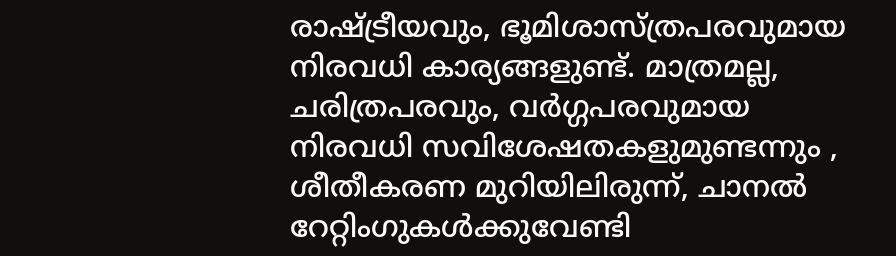രാഷ്ട്രീയവും, ഭൂമിശാസ്ത്രപരവുമായ നിരവധി കാര്യങ്ങളുണ്ട്. മാത്രമല്ല,  ചരിത്രപരവും, വർഗ്ഗപരവുമായ നിരവധി സവിശേഷതകളുമുണ്ടന്നും , ശീതീകരണ മുറിയിലിരുന്ന്, ചാനൽ റേറ്റിംഗുകൾക്കുവേണ്ടി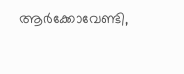ആർക്കോവേണ്ടി,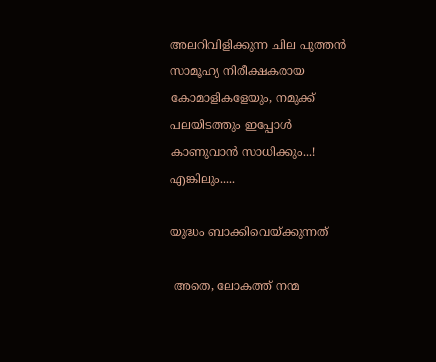അലറിവിളിക്കുന്ന ചില പുത്തൻ സാമൂഹ്യ നിരീക്ഷകരായ കോമാളികളേയും, നമുക്ക് പലയിടത്തും ഇപ്പോൾ കാണുവാൻ സാധിക്കും...! എങ്കിലും.....

യുദ്ധം ബാക്കിവെയ്ക്കുന്നത്

 അതെ, ലോകത്ത് നന്മ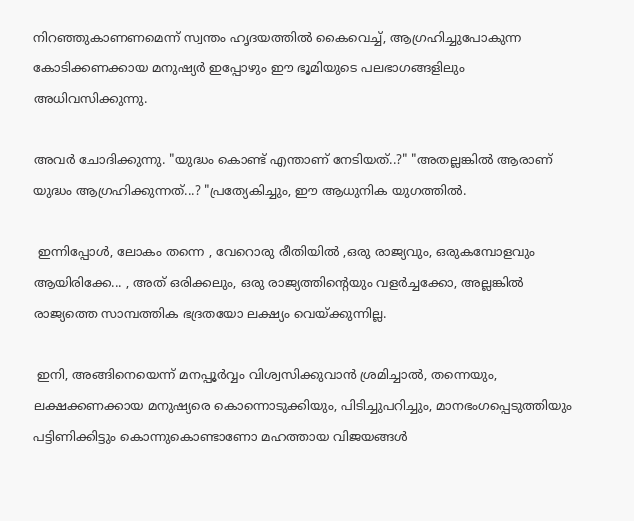നിറഞ്ഞുകാണണമെന്ന് സ്വന്തം ഹൃദയത്തിൽ കൈവെച്ച്, ആഗ്രഹിച്ചുപോകുന്ന കോടിക്കണക്കായ മനുഷ്യർ ഇപ്പോഴും ഈ ഭൂമിയുടെ പലഭാഗങ്ങളിലും അധിവസിക്കുന്നു.

അവർ ചോദിക്കുന്നു. "യുദ്ധം കൊണ്ട് എന്താണ് നേടിയത്..?" "അതല്ലങ്കിൽ ആരാണ് യുദ്ധം ആഗ്രഹിക്കുന്നത്...? "പ്രത്യേകിച്ചും, ഈ ആധുനിക യുഗത്തിൽ.

 ഇന്നിപ്പോൾ, ലോകം തന്നെ , വേറൊരു രീതിയിൽ ,ഒരു രാജ്യവും, ഒരുകമ്പോളവും ആയിരിക്കേ... , അത് ഒരിക്കലും, ഒരു രാജ്യത്തിൻ്റെയും വളർച്ചക്കോ, അല്ലങ്കിൽ രാജ്യത്തെ സാമ്പത്തിക ഭദ്രതയോ ലക്ഷ്യം വെയ്ക്കുന്നില്ല.

 ഇനി, അങ്ങിനെയെന്ന് മനപ്പൂർവ്വം വിശ്വസിക്കുവാൻ ശ്രമിച്ചാൽ, തന്നെയും, ലക്ഷക്കണക്കായ മനുഷ്യരെ കൊന്നൊടുക്കിയും, പിടിച്ചുപറിച്ചും, മാനഭംഗപ്പെടുത്തിയും പട്ടിണിക്കിട്ടും കൊന്നുകൊണ്ടാണോ മഹത്തായ വിജയങ്ങൾ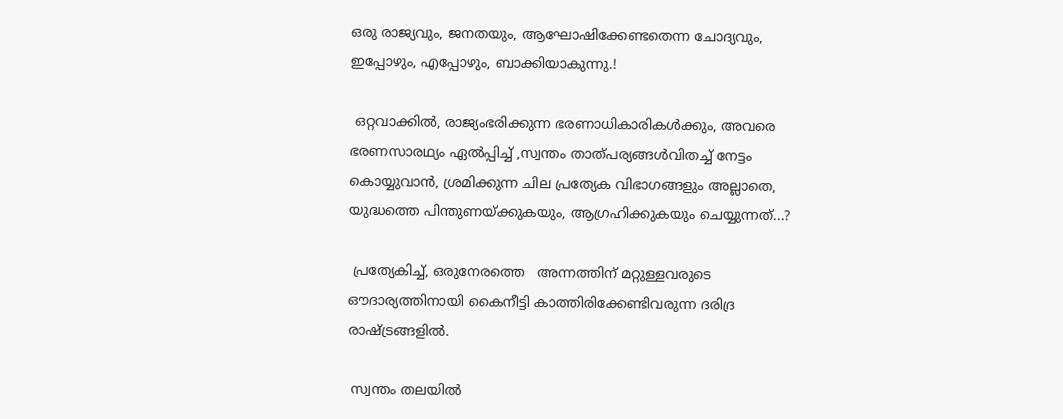ഒരു രാജ്യവും, ജനതയും, ആഘോഷിക്കേണ്ടതെന്ന ചോദ്യവും, ഇപ്പോഴും, എപ്പോഴും, ബാക്കിയാകുന്നു.!

 ഒറ്റവാക്കിൽ, രാജ്യംഭരിക്കുന്ന ഭരണാധികാരികൾക്കും, അവരെ ഭരണസാരഥ്യം ഏൽപ്പിച്ച് ,സ്വന്തം താത്പര്യങ്ങൾവിതച്ച് നേട്ടം കൊയ്യുവാൻ, ശ്രമിക്കുന്ന ചില പ്രത്യേക വിഭാഗങ്ങളും അല്ലാതെ, യുദ്ധത്തെ പിന്തുണയ്ക്കുകയും, ആഗ്രഹിക്കുകയും ചെയ്യുന്നത്...?

 പ്രത്യേകിച്ച്, ഒരുനേരത്തെ   അന്നത്തിന് മറ്റുള്ളവരുടെ ഔദാര്യത്തിനായി കൈനീട്ടി കാത്തിരിക്കേണ്ടിവരുന്ന ദരിദ്ര രാഷ്ട്രങ്ങളിൽ.

 സ്വന്തം തലയിൽ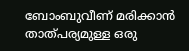ബോംബുവീണ് മരിക്കാൻ താത്പര്യമുള്ള ഒരു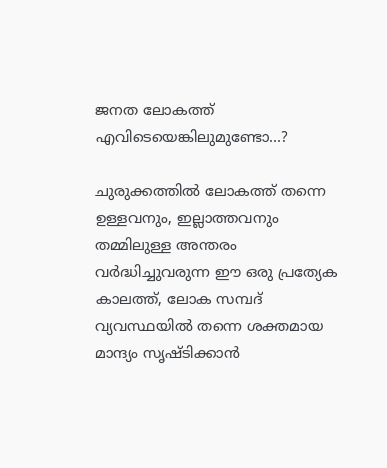ജനത ലോകത്ത് എവിടെയെങ്കിലുമുണ്ടോ...?

ചുരുക്കത്തിൽ ലോകത്ത് തന്നെ ഉള്ളവനും, ഇല്ലാത്തവനും തമ്മിലുള്ള അന്തരം വർദ്ധിച്ചുവരുന്ന ഈ ഒരു പ്രത്യേക കാലത്ത്, ലോക സമ്പദ് വ്യവസ്ഥയിൽ തന്നെ ശക്തമായ മാന്ദ്യം സൃഷ്ടിക്കാൻ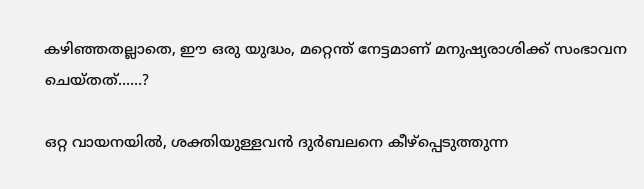കഴിഞ്ഞതല്ലാതെ, ഈ ഒരു യുദ്ധം, മറ്റെന്ത് നേട്ടമാണ് മനുഷ്യരാശിക്ക് സംഭാവന ചെയ്തത്......?

ഒറ്റ വായനയിൽ, ശക്തിയുള്ളവൻ ദുർബലനെ കീഴ്പ്പെടുത്തുന്ന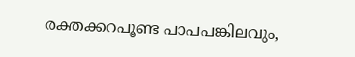രക്തക്കറപൂണ്ട പാപപങ്കിലവും,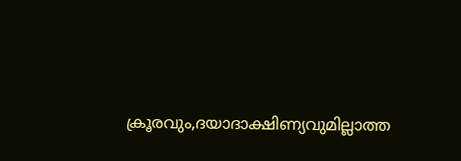ക്രൂരവും,ദയാദാക്ഷിണ്യവുമില്ലാത്ത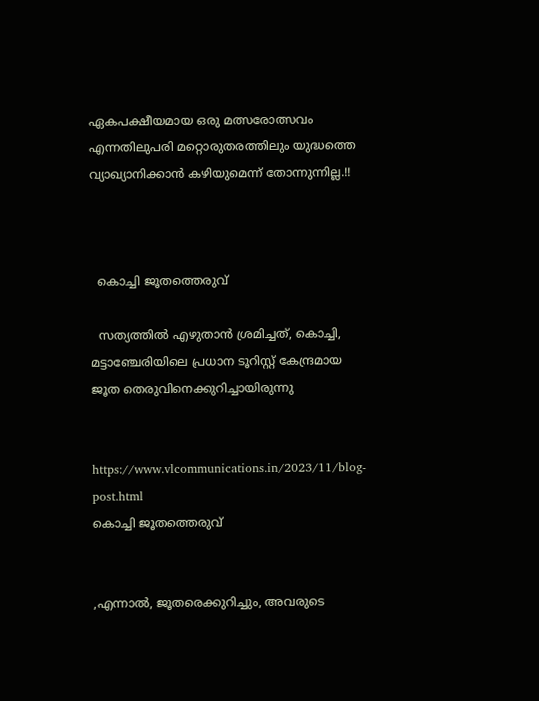ഏകപക്ഷീയമായ ഒരു മത്സരോത്സവം എന്നതിലുപരി മറ്റൊരുതരത്തിലും യുദ്ധത്തെ വ്യാഖ്യാനിക്കാൻ കഴിയുമെന്ന് തോന്നുന്നില്ല.!!



  കൊച്ചി ജൂതത്തെരുവ്

  സത്യത്തിൽ എഴുതാൻ ശ്രമിച്ചത്, കൊച്ചി, മട്ടാഞ്ചേരിയിലെ പ്രധാന ടൂറിസ്റ്റ് കേന്ദ്രമായ ജൂത തെരുവിനെക്കുറിച്ചായിരുന്നു


https://www.vlcommunications.in/2023/11/blog-post.html
കൊച്ചി ജൂതത്തെരുവ്


,എന്നാൽ, ജൂതരെക്കുറിച്ചും, അവരുടെ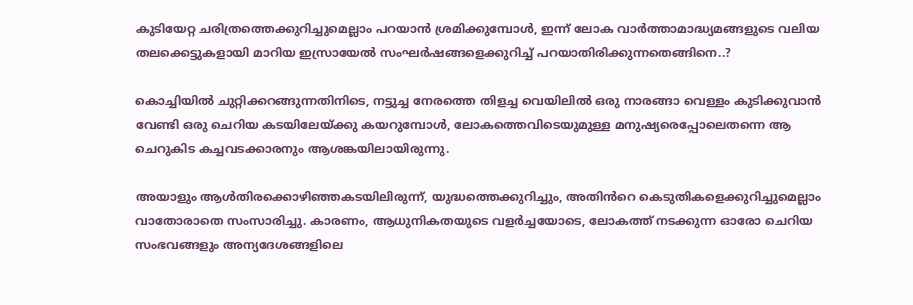കുടിയേറ്റ ചരിത്രത്തെക്കുറിച്ചുമെല്ലാം പറയാൻ ശ്രമിക്കുമ്പോൾ, ഇന്ന് ലോക വാർത്താമാദ്ധ്യമങ്ങളുടെ വലിയ തലക്കെട്ടുകളായി മാറിയ ഇസ്രായേൽ സംഘർഷങ്ങളെക്കുറിച്ച് പറയാതിരിക്കുന്നതെങ്ങിനെ..?

കൊച്ചിയിൽ ചുറ്റിക്കറങ്ങുന്നതിനിടെ, നട്ടുച്ച നേരത്തെ തിളച്ച വെയിലിൽ ഒരു നാരങ്ങാ വെള്ളം കുടിക്കുവാൻ വേണ്ടി ഒരു ചെറിയ കടയിലേയ്ക്കു കയറുമ്പോൾ, ലോകത്തെവിടെയുമുള്ള മനുഷ്യരെപ്പോലെതന്നെ ആ ചെറുകിട കച്ചവടക്കാരനും ആശങ്കയിലായിരുന്നു.

അയാളും ആൾതിരക്കൊഴിഞ്ഞകടയിലിരുന്ന്, യുദ്ധത്തെക്കുറിച്ചും, അതിൻറെ കെടുതികളെക്കുറിച്ചുമെല്ലാം വാതോരാതെ സംസാരിച്ചു. കാരണം, ആധുനികതയുടെ വളർച്ചയോടെ, ലോകത്ത് നടക്കുന്ന ഓരോ ചെറിയ സംഭവങ്ങളും അന്യദേശങ്ങളിലെ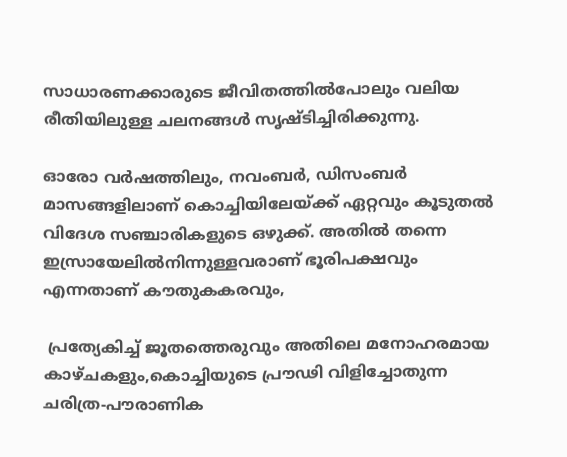സാധാരണക്കാരുടെ ജീവിതത്തിൽപോലും വലിയ രീതിയിലുള്ള ചലനങ്ങൾ സൃഷ്ടിച്ചിരിക്കുന്നു.

ഓരോ വർഷത്തിലും, നവംബർ, ഡിസംബർ മാസങ്ങളിലാണ് കൊച്ചിയിലേയ്ക്ക് ഏറ്റവും കൂടുതൽ വിദേശ സഞ്ചാരികളുടെ ഒഴുക്ക്. അതിൽ തന്നെ ഇസ്രായേലിൽനിന്നുള്ളവരാണ് ഭൂരിപക്ഷവും എന്നതാണ് കൗതുകകരവും,

 പ്രത്യേകിച്ച് ജൂതത്തെരുവും അതിലെ മനോഹരമായ കാഴ്ചകളും,കൊച്ചിയുടെ പ്രൗഢി വിളിച്ചോതുന്ന ചരിത്ര-പൗരാണിക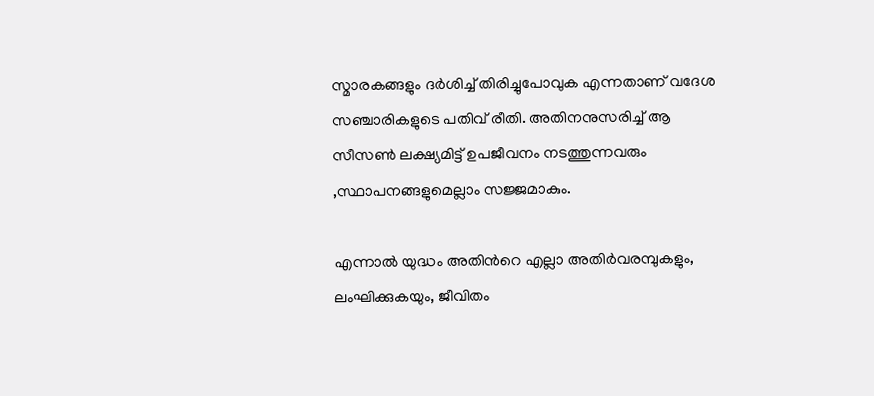സ്മാരകങ്ങളും ദർശിച്ച് തിരിച്ചുപോവുക എന്നതാണ് വദേശ സഞ്ചാരികളുടെ പതിവ് രീതി. അതിനനുസരിച്ച് ആ സീസൺ ലക്ഷ്യമിട്ട് ഉപജീവനം നടത്തുന്നവരും ,സ്ഥാപനങ്ങളുമെല്ലാം സജ്ജമാകും.

എന്നാൽ യുദ്ധം അതിൻറെ എല്ലാ അതിർവരമ്പുകളും, ലംഘിക്കുകയും, ജീവിതം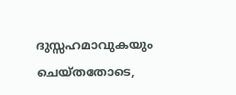ദുസ്സഹമാവുകയും ചെയ്തതോടെ,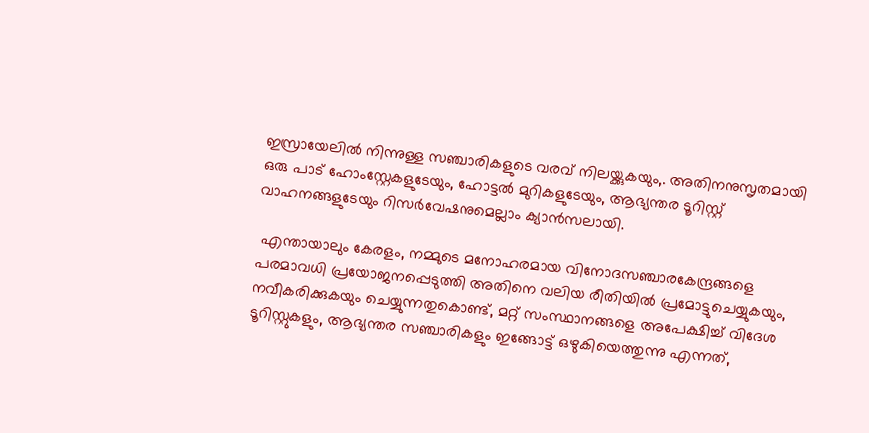ഇസ്രായേലിൽ നിന്നുള്ള സഞ്ചാരികളുടെ വരവ് നിലയ്ക്കുകയും,. അതിനനുസൃതമായി ഒരു പാട് ഹോംസ്റ്റേകളുടേയും, ഹോട്ടൽ മുറികളുടേയും, ആഭ്യന്തര ടൂറിസ്റ്റ് വാഹനങ്ങളുടേയും റിസർവേഷനുമെല്ലാം ക്യാൻസലായി.

 എന്തായാലും കേരളം, നമ്മുടെ മനോഹരമായ വിനോദസഞ്ചാരകേന്ദ്രങ്ങളെ പരമാവധി പ്രയോജനപ്പെടുത്തി അതിനെ വലിയ രീതിയിൽ പ്രമോട്ടുചെയ്യുകയും, നവീകരിക്കുകയും ചെയ്യുന്നതുകൊണ്ട്, മറ്റ് സംസ്ഥാനങ്ങളെ അപേക്ഷിച്ച് വിദേശ ടൂറിസ്റ്റുകളും, ആഭ്യന്തര സഞ്ചാരികളും ഇങ്ങോട്ട് ഒഴുകിയെത്തുന്നു എന്നത്,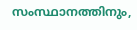സംസ്ഥാനത്തിനും,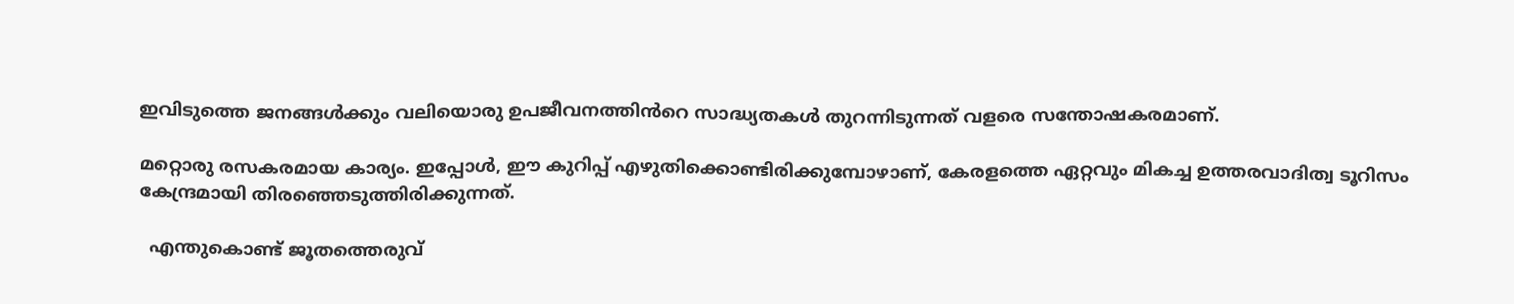ഇവിടുത്തെ ജനങ്ങൾക്കും വലിയൊരു ഉപജീവനത്തിൻറെ സാദ്ധ്യതകൾ തുറന്നിടുന്നത് വളരെ സന്തോഷകരമാണ്.

മറ്റൊരു രസകരമായ കാര്യം. ഇപ്പോൾ, ഈ കുറിപ്പ് എഴുതിക്കൊണ്ടിരിക്കുമ്പോഴാണ്, കേരളത്തെ ഏറ്റവും മികച്ച ഉത്തരവാദിത്വ ടൂറിസം കേന്ദ്രമായി തിരഞ്ഞെടുത്തിരിക്കുന്നത്.

  എന്തുകൊണ്ട് ജൂതത്തെരുവ്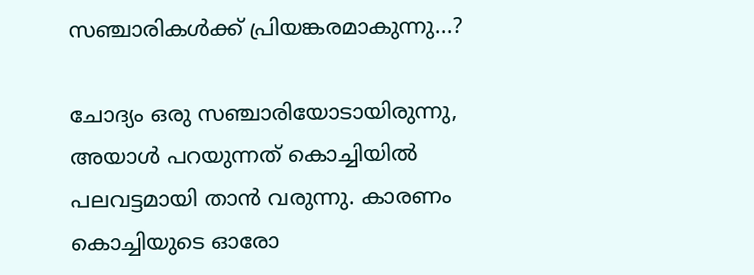സഞ്ചാരികൾക്ക് പ്രിയങ്കരമാകുന്നു...?

ചോദ്യം ഒരു സഞ്ചാരിയോടായിരുന്നു,
അയാൾ പറയുന്നത് കൊച്ചിയിൽ പലവട്ടമായി താൻ വരുന്നു. കാരണം കൊച്ചിയുടെ ഓരോ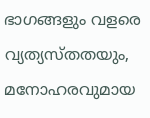ഭാഗങ്ങളും വളരെ വ്യത്യസ്‌തതയും, മനോഹരവുമായ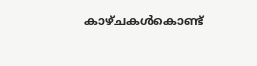കാഴ്ചകൾകൊണ്ട്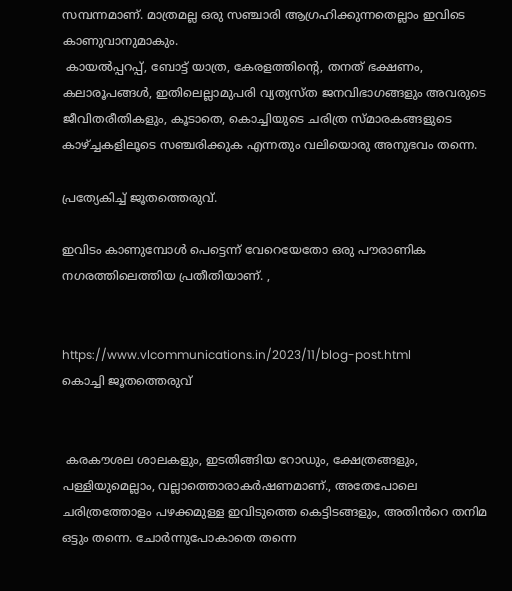സമ്പന്നമാണ്. മാത്രമല്ല ഒരു സഞ്ചാരി ആഗ്രഹിക്കുന്നതെല്ലാം ഇവിടെ കാണുവാനുമാകും.
 കായൽപ്പറപ്പ്, ബോട്ട് യാത്ര, കേരളത്തിന്റെ, തനത് ഭക്ഷണം, കലാരൂപങ്ങൾ, ഇതിലെല്ലാമുപരി വ്യത്യസ്ത ജനവിഭാഗങ്ങളും അവരുടെ ജീവിതരീതികളും, കൂടാതെ, കൊച്ചിയുടെ ചരിത്ര സ്മാരകങ്ങളുടെ കാഴ്ച്ചകളിലൂടെ സഞ്ചരിക്കുക എന്നതും വലിയൊരു അനുഭവം തന്നെ.

പ്രത്യേകിച്ച് ജൂതത്തെരുവ്.

ഇവിടം കാണുമ്പോൾ പെട്ടെന്ന് വേറെയേതോ ഒരു പൗരാണിക നഗരത്തിലെത്തിയ പ്രതീതിയാണ്. ,


https://www.vlcommunications.in/2023/11/blog-post.html
കൊച്ചി ജൂതത്തെരുവ്


 കരകൗശല ശാലകളും, ഇടതിങ്ങിയ റോഡും, ക്ഷേത്രങ്ങളും, പള്ളിയുമെല്ലാം, വല്ലാത്തൊരാകർഷണമാണ്., അതേപോലെ ചരിത്രത്തോളം പഴക്കമുള്ള ഇവിടുത്തെ കെട്ടിടങ്ങളും, അതിൻറെ തനിമ ഒട്ടും തന്നെ. ചോർന്നുപോകാതെ തന്നെ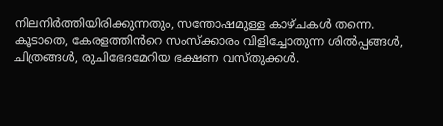നിലനിർത്തിയിരിക്കുന്നതും, സന്തോഷമുള്ള കാഴ്ചകൾ തന്നെ.
കൂടാതെ, കേരളത്തിൻറെ സംസ്ക്കാരം വിളിച്ചോതുന്ന ശിൽപ്പങ്ങൾ, ചിത്രങ്ങൾ, രുചിഭേദമേറിയ ഭക്ഷണ വസ്തുക്കൾ.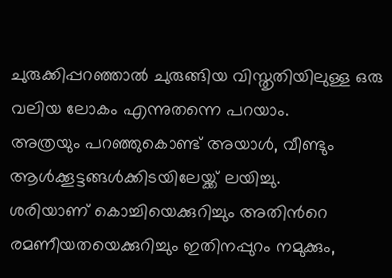ചുരുക്കിപ്പറഞ്ഞാൽ ചുരുങ്ങിയ വിസ്തൃതിയിലുള്ള ഒരു വലിയ ലോകം എന്നുതന്നെ പറയാം.
അത്രയും പറഞ്ഞുകൊണ്ട് അയാൾ, വീണ്ടും ആൾക്കൂട്ടങ്ങൾക്കിടയിലേയ്ക്ക് ലയിച്ചു.
ശരിയാണ് കൊച്ചിയെക്കുറിച്ചും അതിൻറെ രമണീയതയെക്കുറിച്ചും ഇതിനപ്പുറം നമുക്കും,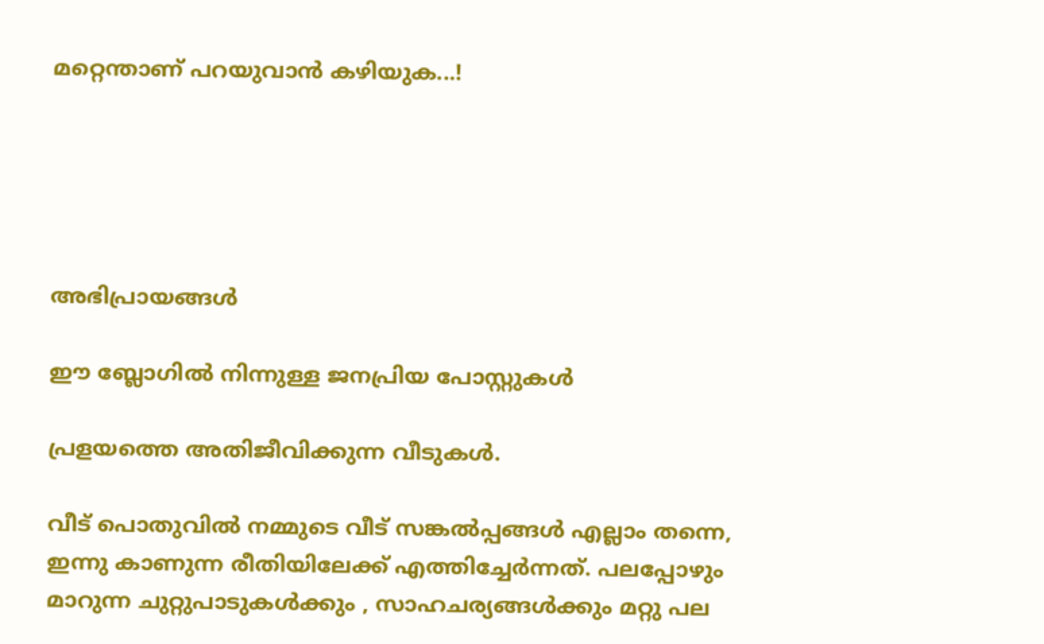മറ്റെന്താണ് പറയുവാൻ കഴിയുക...!





അഭിപ്രായങ്ങള്‍

ഈ ബ്ലോഗിൽ നിന്നുള്ള ജനപ്രിയ പോസ്റ്റുകള്‍‌

പ്രളയത്തെ അതിജീവിക്കുന്ന വീടുകൾ.

വീട് പൊതുവിൽ നമ്മുടെ വീട് സങ്കൽപ്പങ്ങൾ എല്ലാം തന്നെ, ഇന്നു കാണുന്ന രീതിയിലേക്ക് എത്തിച്ചേർന്നത്. പലപ്പോഴും മാറുന്ന ചുറ്റുപാടുകൾക്കും , സാഹചര്യങ്ങൾക്കും മറ്റു പല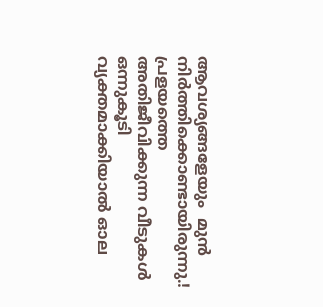ആവശ്യങ്ങളേയും  മുൻ നിർത്തിക്കൊണ്ടായിരുന്നു.!  പ്രളയത്തെ അതിജീവിക്കുന്ന വീടുകൾ ഒന്നുകൂടി വ്യക്തമാക്കിയാൽ ഓല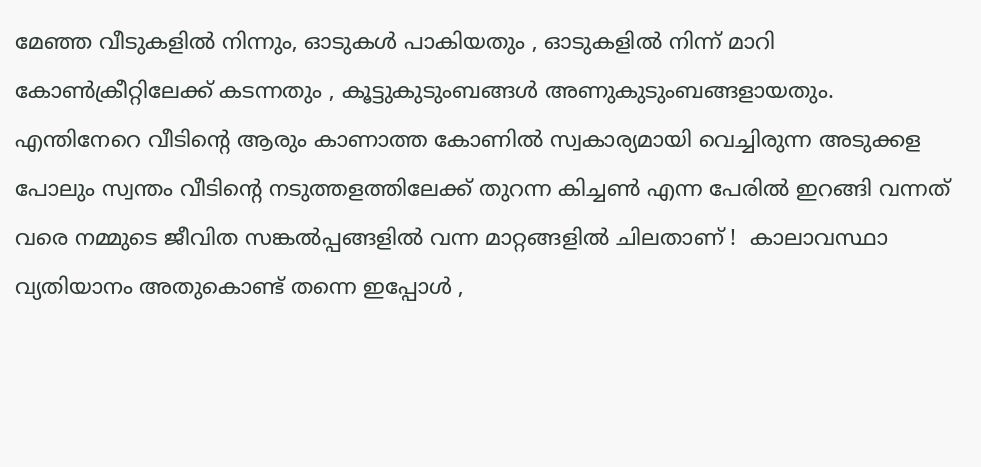മേഞ്ഞ വീടുകളിൽ നിന്നും, ഓടുകൾ പാകിയതും , ഓടുകളിൽ നിന്ന് മാറി കോൺക്രീറ്റിലേക്ക് കടന്നതും , കൂട്ടുകുടുംബങ്ങൾ അണുകുടുംബങ്ങളായതും. എന്തിനേറെ വീടിൻ്റെ ആരും കാണാത്ത കോണിൽ സ്വകാര്യമായി വെച്ചിരുന്ന അടുക്കള പോലും സ്വന്തം വീടിൻ്റെ നടുത്തളത്തിലേക്ക് തുറന്ന കിച്ചൺ എന്ന പേരിൽ ഇറങ്ങി വന്നത് വരെ നമ്മുടെ ജീവിത സങ്കൽപ്പങ്ങളിൽ വന്ന മാറ്റങ്ങളിൽ ചിലതാണ് !  കാലാവസ്ഥാ വ്യതിയാനം അതുകൊണ്ട് തന്നെ ഇപ്പോൾ ,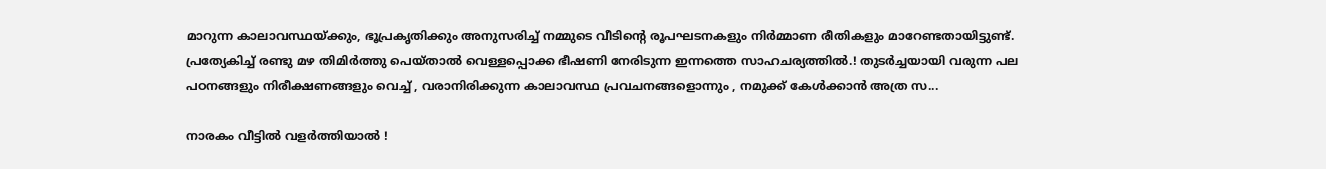മാറുന്ന കാലാവസ്ഥയ്ക്കും, ഭൂപ്രകൃതിക്കും അനുസരിച്ച് നമ്മുടെ വീടിൻ്റെ രൂപഘടനകളും നിർമ്മാണ രീതികളും മാറേണ്ടതായിട്ടുണ്ട്. പ്രത്യേകിച്ച് രണ്ടു മഴ തിമിർത്തു പെയ്താൽ വെള്ളപ്പൊക്ക ഭീഷണി നേരിടുന്ന ഇന്നത്തെ സാഹചര്യത്തിൽ.! തുടർച്ചയായി വരുന്ന പല പഠനങ്ങളും നിരീക്ഷണങ്ങളും വെച്ച് , വരാനിരിക്കുന്ന കാലാവസ്ഥ പ്രവചനങ്ങളൊന്നും , നമുക്ക് കേൾക്കാൻ അത്ര സ...

നാരകം വീട്ടിൽ വളർത്തിയാൽ !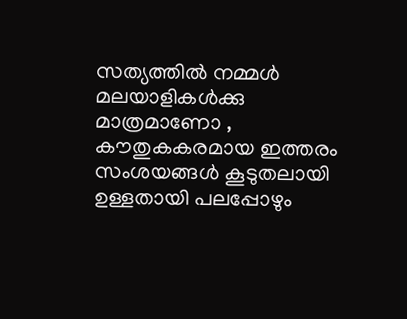സത്യത്തിൽ നമ്മൾ മലയാളികൾക്കു മാത്രമാണോ , കൗതുകകരമായ ഇത്തരം സംശയങ്ങൾ കൂടുതലായി ഉള്ളതായി പലപ്പോഴും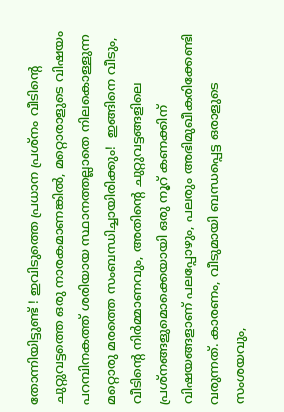തോന്നിയിട്ടുണ്ട് ! ഇവിടുത്തെ പ്രധാന പ്രശ്നം വീടിൻ്റെ ചുറ്റുവട്ടത്തെ ഒരു നാരകമാണങ്കിൽ, മറ്റൊരാളുടെ വിഷയം പറമ്പിനകത്ത് ശരിയായ സ്ഥാനത്തല്ലാതെ നിലകൊള്ളുന്ന മറ്റൊരു മരത്തെ സംബന്ധിച്ചായിരിക്കും!  ഇങ്ങിനെ വീടും, വീടിൻ്റെ നിർമ്മാണവും, അതിൻ്റെ ചുറ്റുവട്ടങ്ങളിലെ പ്രശ്‌നങ്ങളുമൊക്കെയായി ഒരു നൂറ് കണക്കിന് വിഷയങ്ങളാണ് പലപ്പോഴും, പലരും അഭിമുഖീകരിക്കേണ്ടി വരുന്നത്. കാരണം, വീടുമായി ബന്ധപ്പെട്ട ഒരാളുടെ സംശയവും,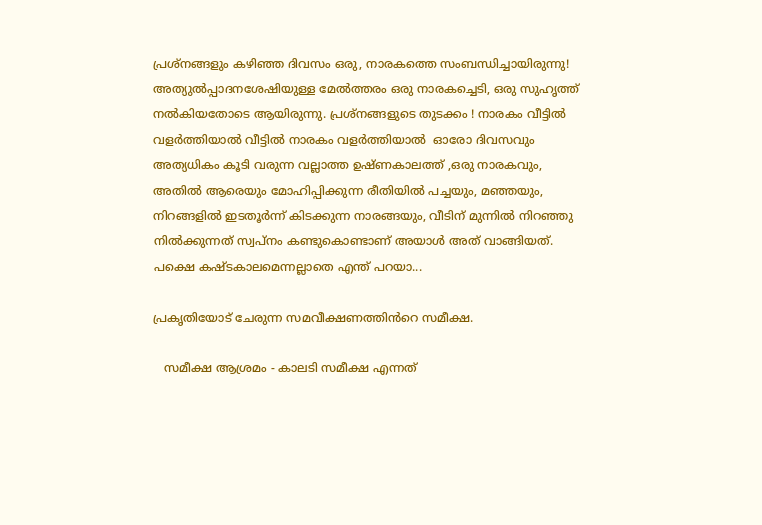പ്രശ്നങ്ങളും കഴിഞ്ഞ ദിവസം ഒരു, നാരകത്തെ സംബന്ധിച്ചായിരുന്നു! അത്യുൽപ്പാദനശേഷിയുള്ള മേൽത്തരം ഒരു നാരകച്ചെടി, ഒരു സുഹൃത്ത് നൽകിയതോടെ ആയിരുന്നു. പ്രശ്നങ്ങളുടെ തുടക്കം ! നാരകം വീട്ടിൽ വളർത്തിയാൽ വീട്ടിൽ നാരകം വളർത്തിയാൽ  ഓരോ ദിവസവും അത്യധികം കൂടി വരുന്ന വല്ലാത്ത ഉഷ്ണകാലത്ത് ,ഒരു നാരകവും, അതിൽ ആരെയും മോഹിപ്പിക്കുന്ന രീതിയിൽ പച്ചയും, മഞ്ഞയും, നിറങ്ങളിൽ ഇടതൂർന്ന് കിടക്കുന്ന നാരങ്ങയും, വീടിന് മുന്നിൽ നിറഞ്ഞു നിൽക്കുന്നത് സ്വപ്നം കണ്ടുകൊണ്ടാണ് അയാൾ അത് വാങ്ങിയത്. പക്ഷെ കഷ്ടകാലമെന്നല്ലാതെ എന്ത് പറയാ...

പ്രകൃതിയോട് ചേരുന്ന സമവീക്ഷണത്തിൻറെ സമീക്ഷ.

   സമീക്ഷ ആശ്രമം - കാലടി സമീക്ഷ എന്നത്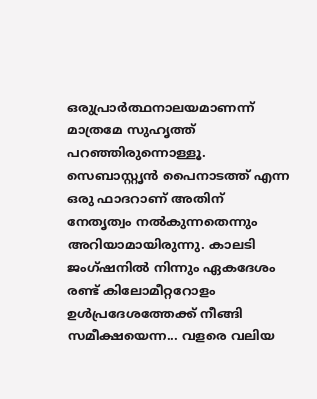ഒരുപ്രാർത്ഥനാലയമാണന്ന് മാത്രമേ സുഹൃത്ത് പറഞ്ഞിരുന്നൊള്ളൂ. സെബാസ്റ്റൃൻ പൈനാടത്ത് എന്ന ഒരു ഫാദറാണ് അതിന് നേതൃത്വം നൽകുന്നതെന്നും അറിയാമായിരുന്നു. കാലടി ജംഗ്ഷനിൽ നിന്നും ഏകദേശം രണ്ട് കിലോമീറ്ററോളം ഉൾപ്രദേശത്തേക്ക് നീങ്ങി സമീക്ഷയെന്ന... വളരെ വലിയ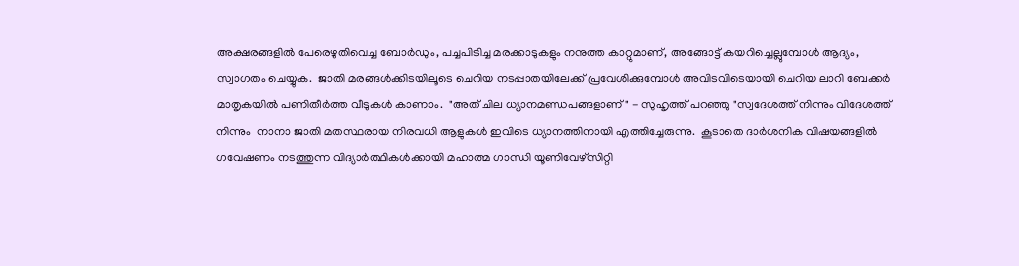അക്ഷരങ്ങളിൽ പേരെഴുതിവെച്ച ബോർഡും, പച്ചപിടിച്ച മരക്കാടുകളും നനുത്ത കാറ്റുമാണ്, അങ്ങോട്ട് കയറിച്ചെല്ലുമ്പോൾ ആദ്യം, സ്വാഗതം ചെയ്യുക.  ജാതി മരങ്ങൾക്കിടയിലൂടെ ചെറിയ നടപ്പാതയിലേക്ക് പ്രവേശിക്കുമ്പോൾ അവിടവിടെയായി ചെറിയ ലാറി ബേക്കർ മാതൃകയിൽ പണിതീർത്ത വീടുകൾ കാണാം.  "അത് ചില ധ്യാനമണ്ഡപങ്ങളാണ്" - സുഹൃത്ത് പറഞ്ഞു "സ്വദേശത്ത് നിന്നും വിദേശത്ത് നിന്നും  നാനാ ജാതി മതസ്ഥരായ നിരവധി ആളുകൾ ഇവിടെ ധ്യാനത്തിനായി എത്തിച്ചേരുന്നു.  കൂടാതെ ദാർശനിക വിഷയങ്ങളിൽ ഗവേഷണം നടത്തുന്ന വിദ്യാർത്ഥികൾക്കായി മഹാത്മ ഗാന്ധി യൂണിവേഴ്സിറ്റി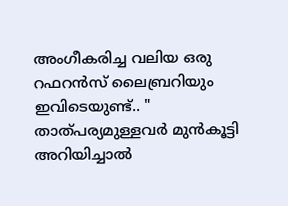അംഗീകരിച്ച വലിയ ഒരു റഫറൻസ് ലൈബ്രറിയും ഇവിടെയുണ്ട്.. "  താത്പര്യമുള്ളവർ മുൻകൂട്ടി അറിയിച്ചാൽ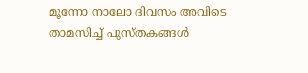മൂന്നോ നാലോ ദിവസം അവിടെ താമസിച്ച് പുസ്തകങ്ങൾ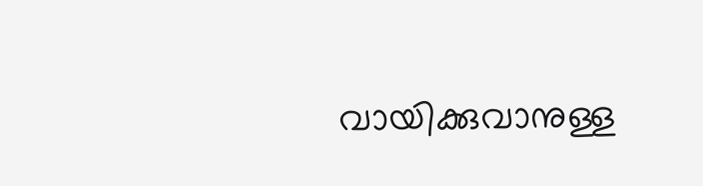വായിക്കുവാനുള്ള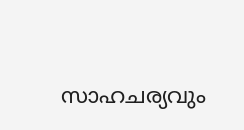സാഹചര്യവും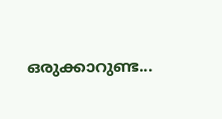ഒരുക്കാറുണ്ട...